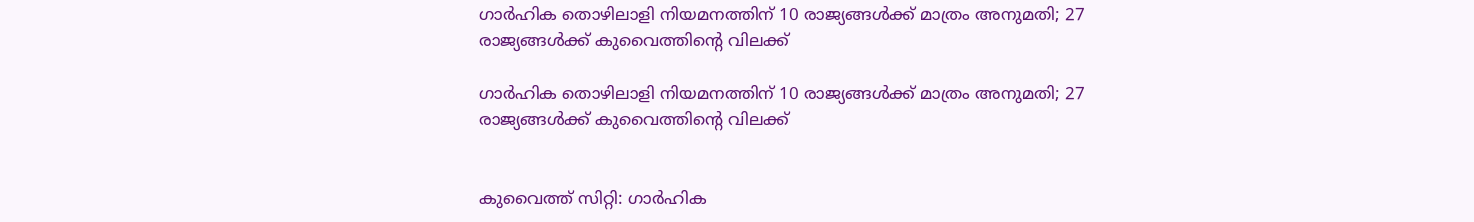ഗാര്‍ഹിക തൊഴിലാളി നിയമനത്തിന് 10 രാജ്യങ്ങള്‍ക്ക് മാത്രം അനുമതി; 27 രാജ്യങ്ങള്‍ക്ക് കുവൈത്തിന്റെ വിലക്ക്

ഗാര്‍ഹിക തൊഴിലാളി നിയമനത്തിന് 10 രാജ്യങ്ങള്‍ക്ക് മാത്രം അനുമതി; 27 രാജ്യങ്ങള്‍ക്ക് കുവൈത്തിന്റെ വിലക്ക്


കുവൈത്ത് സിറ്റി: ഗാര്‍ഹിക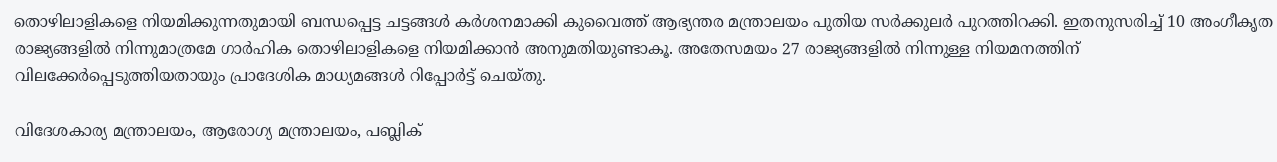തൊഴിലാളികളെ നിയമിക്കുന്നതുമായി ബന്ധപ്പെട്ട ചട്ടങ്ങള്‍ കര്‍ശനമാക്കി കുവൈത്ത് ആഭ്യന്തര മന്ത്രാലയം പുതിയ സര്‍ക്കുലര്‍ പുറത്തിറക്കി. ഇതനുസരിച്ച് 10 അംഗീകൃത രാജ്യങ്ങളില്‍ നിന്നുമാത്രമേ ഗാര്‍ഹിക തൊഴിലാളികളെ നിയമിക്കാന്‍ അനുമതിയുണ്ടാകൂ. അതേസമയം 27 രാജ്യങ്ങളില്‍ നിന്നുള്ള നിയമനത്തിന് വിലക്കേര്‍പ്പെടുത്തിയതായും പ്രാദേശിക മാധ്യമങ്ങള്‍ റിപ്പോര്‍ട്ട് ചെയ്തു.

വിദേശകാര്യ മന്ത്രാലയം, ആരോഗ്യ മന്ത്രാലയം, പബ്ലിക്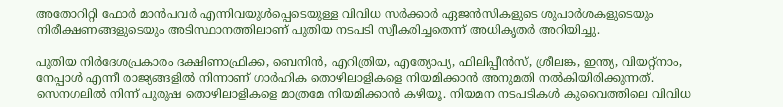അതോറിറ്റി ഫോര്‍ മാന്‍പവര്‍ എന്നിവയുള്‍പ്പെടെയുള്ള വിവിധ സര്‍ക്കാര്‍ ഏജന്‍സികളുടെ ശുപാര്‍ശകളുടെയും നിരീക്ഷണങ്ങളുടെയും അടിസ്ഥാനത്തിലാണ് പുതിയ നടപടി സ്വീകരിച്ചതെന്ന് അധികൃതര്‍ അറിയിച്ചു.

പുതിയ നിര്‍ദേശപ്രകാരം ദക്ഷിണാഫ്രിക്ക, ബെനിന്‍, എറിത്രിയ, എത്യോപ്യ, ഫിലിപ്പീന്‍സ്, ശ്രീലങ്ക, ഇന്ത്യ, വിയറ്റ്‌നാം, നേപ്പാള്‍ എന്നീ രാജ്യങ്ങളില്‍ നിന്നാണ് ഗാര്‍ഹിക തൊഴിലാളികളെ നിയമിക്കാന്‍ അനുമതി നല്‍കിയിരിക്കുന്നത്. സെനഗലില്‍ നിന്ന് പുരുഷ തൊഴിലാളികളെ മാത്രമേ നിയമിക്കാന്‍ കഴിയൂ. നിയമന നടപടികള്‍ കുവൈത്തിലെ വിവിധ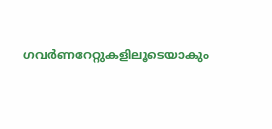ഗവര്‍ണറേറ്റുകളിലൂടെയാകും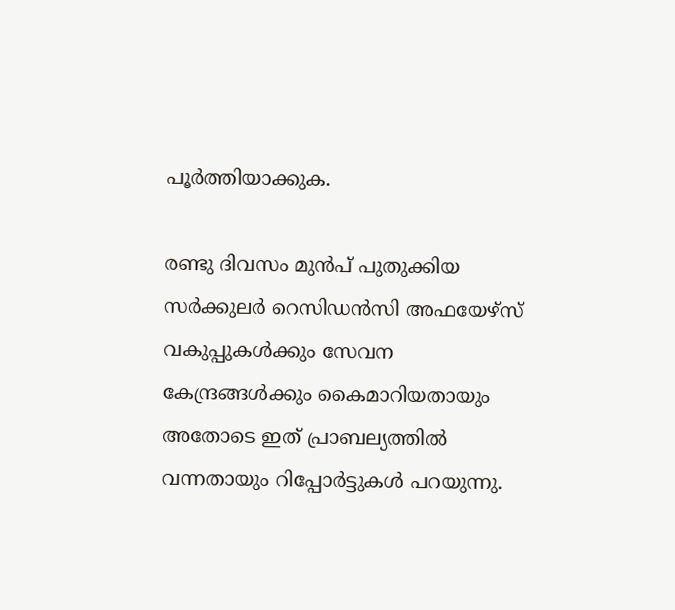പൂര്‍ത്തിയാക്കുക.

രണ്ടു ദിവസം മുന്‍പ് പുതുക്കിയ സര്‍ക്കുലര്‍ റെസിഡന്‍സി അഫയേഴ്‌സ് വകുപ്പുകള്‍ക്കും സേവന കേന്ദ്രങ്ങള്‍ക്കും കൈമാറിയതായും അതോടെ ഇത് പ്രാബല്യത്തില്‍ വന്നതായും റിപ്പോര്‍ട്ടുകള്‍ പറയുന്നു.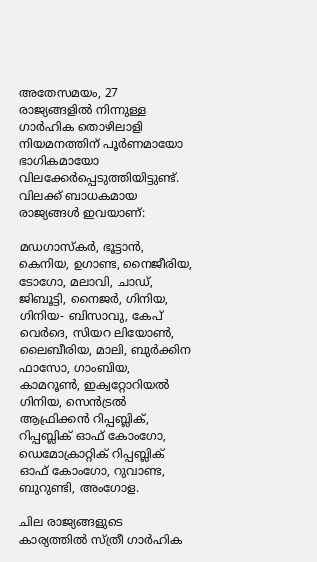അതേസമയം, 27 രാജ്യങ്ങളില്‍ നിന്നുള്ള ഗാര്‍ഹിക തൊഴിലാളി നിയമനത്തിന് പൂര്‍ണമായോ ഭാഗികമായോ വിലക്കേര്‍പ്പെടുത്തിയിട്ടുണ്ട്. വിലക്ക് ബാധകമായ രാജ്യങ്ങള്‍ ഇവയാണ്:

മഡഗാസ്‌കര്‍, ഭൂട്ടാന്‍, കെനിയ, ഉഗാണ്ട, നൈജീരിയ, ടോഗോ, മലാവി, ചാഡ്, ജിബൂട്ടി, നൈജര്‍, ഗിനിയ, ഗിനിയ- ബിസാവു, കേപ് വെര്‍ദെ, സിയറ ലിയോണ്‍, ലൈബീരിയ, മാലി, ബുര്‍ക്കിന ഫാസോ, ഗാംബിയ, കാമറൂണ്‍, ഇക്വറ്റോറിയല്‍ ഗിനിയ, സെന്‍ട്രല്‍ ആഫ്രിക്കന്‍ റിപ്പബ്ലിക്, റിപ്പബ്ലിക് ഓഫ് കോംഗോ, ഡെമോക്രാറ്റിക് റിപ്പബ്ലിക് ഓഫ് കോംഗോ, റുവാണ്ട, ബുറുണ്ടി, അംഗോള.

ചില രാജ്യങ്ങളുടെ കാര്യത്തില്‍ സ്ത്രീ ഗാര്‍ഹിക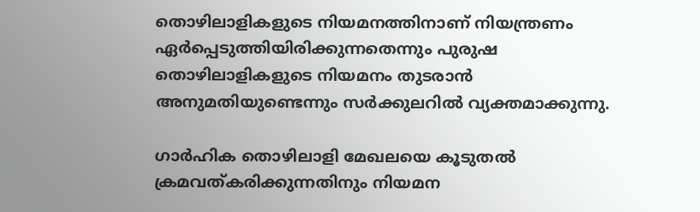തൊഴിലാളികളുടെ നിയമനത്തിനാണ് നിയന്ത്രണം ഏര്‍പ്പെടുത്തിയിരിക്കുന്നതെന്നും പുരുഷ തൊഴിലാളികളുടെ നിയമനം തുടരാന്‍ അനുമതിയുണ്ടെന്നും സര്‍ക്കുലറില്‍ വ്യക്തമാക്കുന്നു.

ഗാര്‍ഹിക തൊഴിലാളി മേഖലയെ കൂടുതല്‍ ക്രമവത്കരിക്കുന്നതിനും നിയമന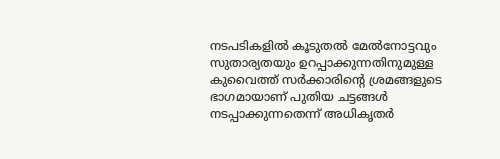നടപടികളില്‍ കൂടുതല്‍ മേല്‍നോട്ടവും സുതാര്യതയും ഉറപ്പാക്കുന്നതിനുമുള്ള കുവൈത്ത് സര്‍ക്കാരിന്റെ ശ്രമങ്ങളുടെ ഭാഗമായാണ് പുതിയ ചട്ടങ്ങള്‍ നടപ്പാക്കുന്നതെന്ന് അധികൃതര്‍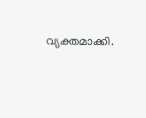വ്യക്തമാക്കി.